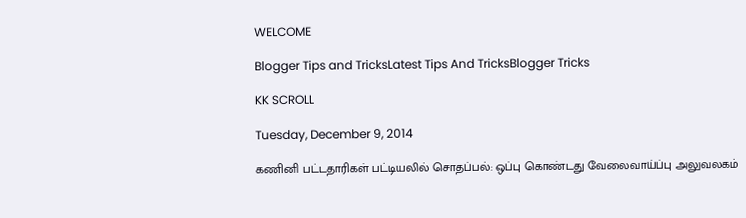WELCOME

Blogger Tips and TricksLatest Tips And TricksBlogger Tricks

KK SCROLL

Tuesday, December 9, 2014

கணினி பட்டதாரிகள் பட்டியலில் சொதப்பல்: ஒப்பு கொண்டது வேலைவாய்ப்பு அலுவலகம்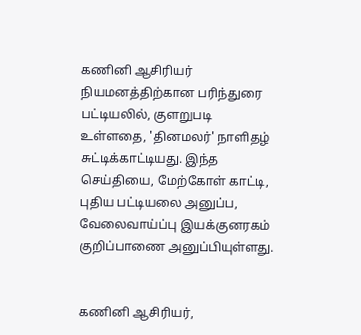கணினி ஆசிரியர் நியமனத்திற்கான பரிந்துரை பட்டியலில், குளறுபடி
உள்ளதை, 'தினமலர்' நாளிதழ் சுட்டிக்காட்டியது. இந்த செய்தியை, மேற்கோள் காட்டி, புதிய பட்டியலை அனுப்ப, வேலைவாய்ப்பு இயக்குனரகம் குறிப்பாணை அனுப்பியுள்ளது.


கணினி ஆசிரியர்,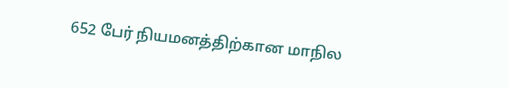652 பேர் நியமனத்திற்கான மாநில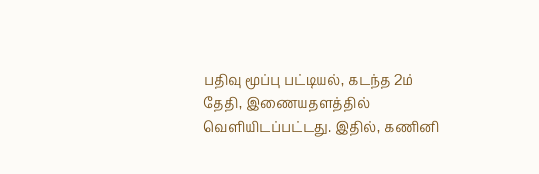பதிவு மூப்பு பட்டியல், கடந்த 2ம் தேதி, இணையதளத்தில் வெளியிடப்பட்டது. இதில், கணினி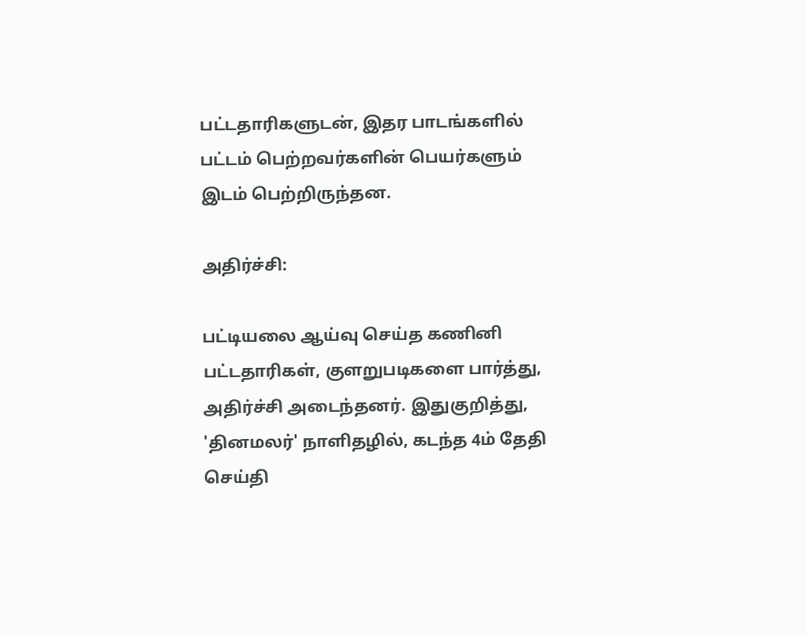பட்டதாரிகளுடன், இதர பாடங்களில் பட்டம் பெற்றவர்களின் பெயர்களும் இடம் பெற்றிருந்தன.

அதிர்ச்சி:

பட்டியலை ஆய்வு செய்த கணினி பட்டதாரிகள், குளறுபடிகளை பார்த்து, அதிர்ச்சி அடைந்தனர். இதுகுறித்து, 'தினமலர்' நாளிதழில், கடந்த 4ம் தேதி செய்தி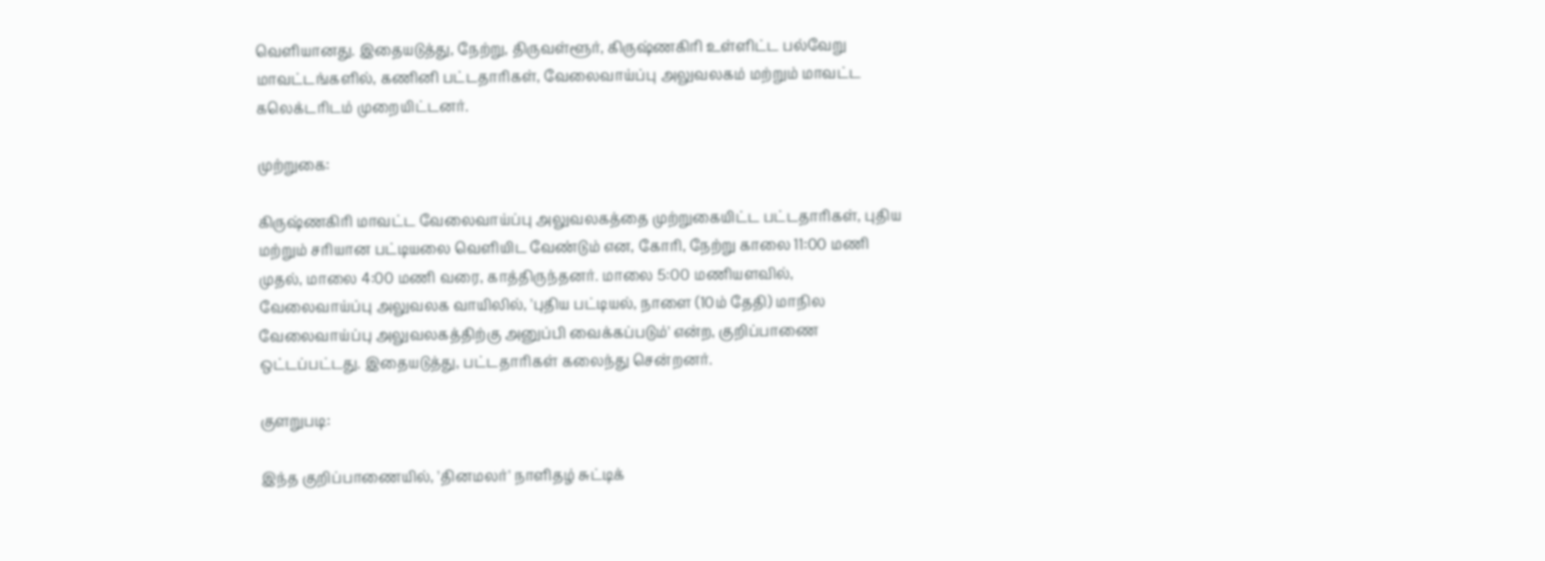வெளியானது. இதையடுத்து, நேற்று, திருவள்ளூர், கிருஷ்ணகிரி உள்ளிட்ட பல்வேறு மாவட்டங்களில், கணினி பட்டதாரிகள், வேலைவாய்ப்பு அலுவலகம் மற்றும் மாவட்ட கலெக்டரிடம் முறையிட்டனர்.

முற்றுகை:

கிருஷ்ணகிரி மாவட்ட வேலைவாய்ப்பு அலுவலகத்தை முற்றுகையிட்ட பட்டதாரிகள், புதிய மற்றும் சரியான பட்டியலை வெளியிட வேண்டும் என, கோரி, நேற்று காலை 11:00 மணி முதல், மாலை 4:00 மணி வரை, காத்திருந்தனர். மாலை 5:00 மணியளவில், வேலைவாய்ப்பு அலுவலக வாயிலில், 'புதிய பட்டியல், நாளை (10ம் தேதி) மாநில வேலைவாய்ப்பு அலுவலகத்திற்கு அனுப்பி வைக்கப்படும்' என்ற, குறிப்பாணை ஒட்டப்பட்டது. இதையடுத்து, பட்டதாரிகள் கலைந்து சென்றனர்.

குளறுபடி:

இந்த குறிப்பாணையில், 'தினமலர்' நாளிதழ் சுட்டிக்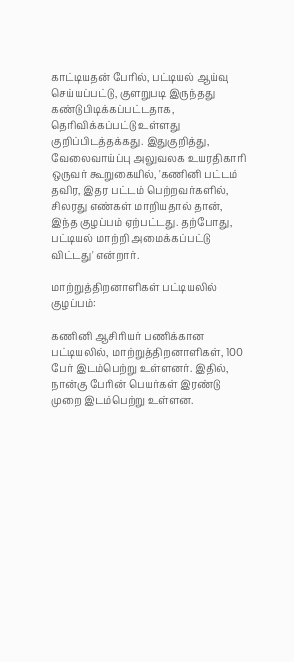காட்டியதன் பேரில், பட்டியல் ஆய்வு செய்யப்பட்டு, குளறுபடி இருந்தது கண்டுபிடிக்கப்பட்டதாக, தெரிவிக்கப்பட்டு உள்ளது குறிப்பிடத்தக்கது. இதுகுறித்து, வேலைவாய்ப்பு அலுவலக உயரதிகாரி ஒருவர் கூறுகையில், 'கணினி பட்டம் தவிர, இதர பட்டம் பெற்றவர்களில், சிலரது எண்கள் மாறியதால் தான், இந்த குழப்பம் ஏற்பட்டது. தற்போது, பட்டியல் மாற்றி அமைக்கப்பட்டு விட்டது' என்றார்.

மாற்றுத்திறனாளிகள் பட்டியலில் குழப்பம்:

கணினி ஆசிரியர் பணிக்கான பட்டியலில், மாற்றுத்திறனாளிகள், 100 பேர் இடம்பெற்று உள்ளனர். இதில், நான்கு பேரின் பெயர்கள் இரண்டு முறை இடம்பெற்று உள்ளன.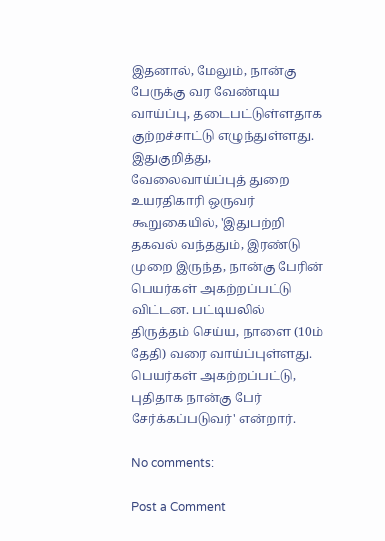இதனால், மேலும், நான்கு பேருக்கு வர வேண்டிய வாய்ப்பு, தடைபட்டுள்ளதாக குற்றச்சாட்டு எழுந்துள்ளது. இதுகுறித்து, வேலைவாய்ப்புத் துறை உயரதிகாரி ஒருவர் கூறுகையில், 'இதுபற்றி தகவல் வந்ததும், இரண்டு முறை இருந்த, நான்கு பேரின் பெயர்கள் அகற்றப்பட்டு விட்டன. பட்டியலில் திருத்தம் செய்ய, நாளை (10ம் தேதி) வரை வாய்ப்புள்ளது. பெயர்கள் அகற்றப்பட்டு, புதிதாக நான்கு பேர் சேர்க்கப்படுவர்' என்றார்.

No comments:

Post a Comment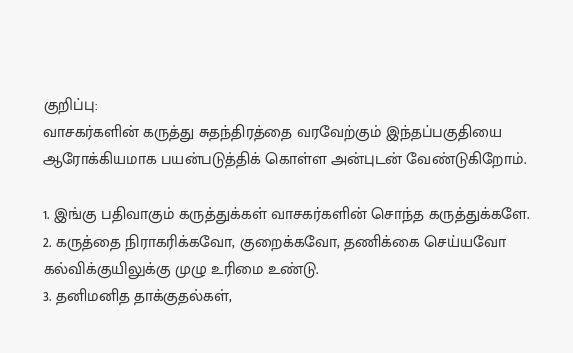குறிப்பு:
வாசகர்களின் கருத்து சுதந்திரத்தை வரவேற்கும் இந்தப்பகுதியை ஆரோக்கியமாக பயன்படுத்திக் கொள்ள அன்புடன் வேண்டுகிறோம்.

1. இங்கு பதிவாகும் கருத்துக்கள் வாசகர்களின் சொந்த கருத்துக்களே.
2. கருத்தை நிராகரிக்கவோ, குறைக்கவோ, தணிக்கை செய்யவோ கல்விக்குயிலுக்கு முழு உரிமை உண்டு.
3. தனிமனித தாக்குதல்கள்,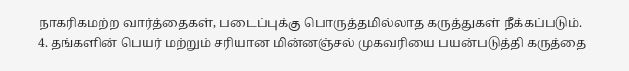நாகரிகமற்ற வார்த்தைகள், படைப்புக்கு பொருத்தமில்லாத கருத்துகள் நீக்கப்படும்.
4. தங்களின் பெயர் மற்றும் சரியான மின்னஞ்சல் முகவரியை பயன்படுத்தி கருத்தை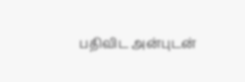பதிவிட அன்புடன்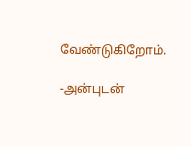வேண்டுகிறோம்.

-அன்புடன்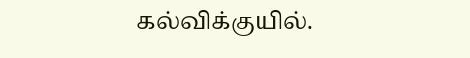கல்விக்குயில்.